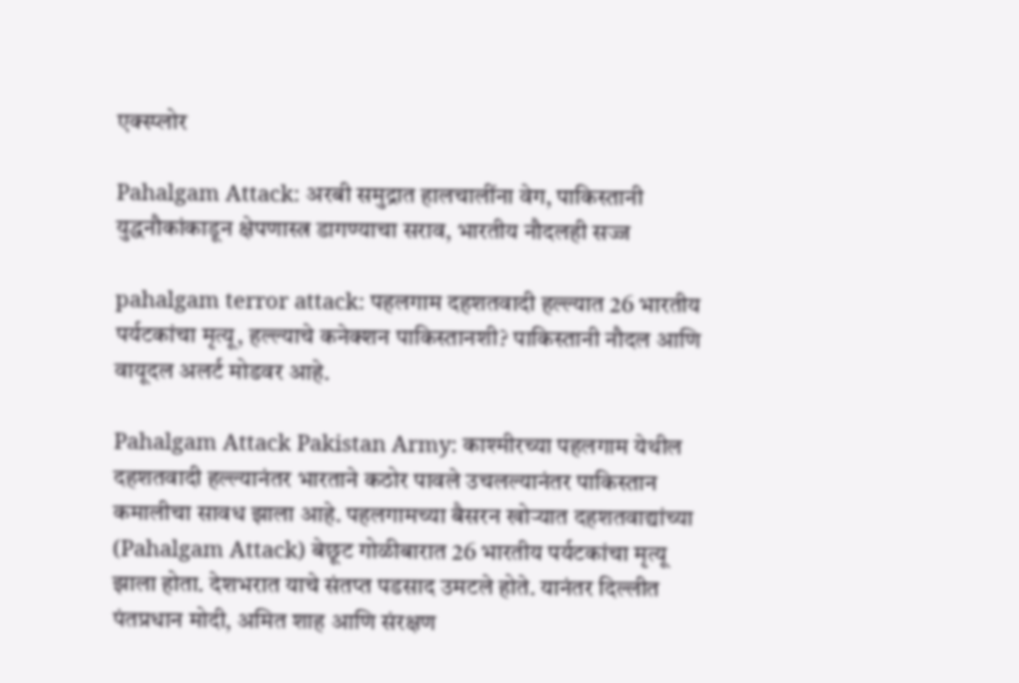एक्स्प्लोर

Pahalgam Attack: अरबी समुद्रात हालचालींना वेग, पाकिस्तानी युद्धनौकांकाडून क्षेपणास्त्र डागण्याचा सराव, भारतीय नौदलही सज्ज

pahalgam terror attack: पहलगाम दहशतवादी हल्ल्यात 26 भारतीय पर्यटकांचा मृत्यू, हल्ल्याचे कनेक्शन पाकिस्तानशी? पाकिस्तानी नौदल आणि वायूदल अलर्ट मोडवर आहे.

Pahalgam Attack Pakistan Army: काश्मीरच्या पहलगाम येथील दहशतवादी हल्ल्यानंतर भारताने कठोर पावले उचलल्यानंतर पाकिस्तान कमालीचा सावध झाला आहे. पहलगामच्या बैसरन खोऱ्यात दहशतवाद्यांच्या (Pahalgam Attack) बेछूट गोळीबारात 26 भारतीय पर्यटकांचा मृत्यू झाला होता. देशभरात याचे संतप्त पडसाद उमटले होते. यानंतर दिल्लीत पंतप्रधान मोदी, अमित शाह आणि संरक्षण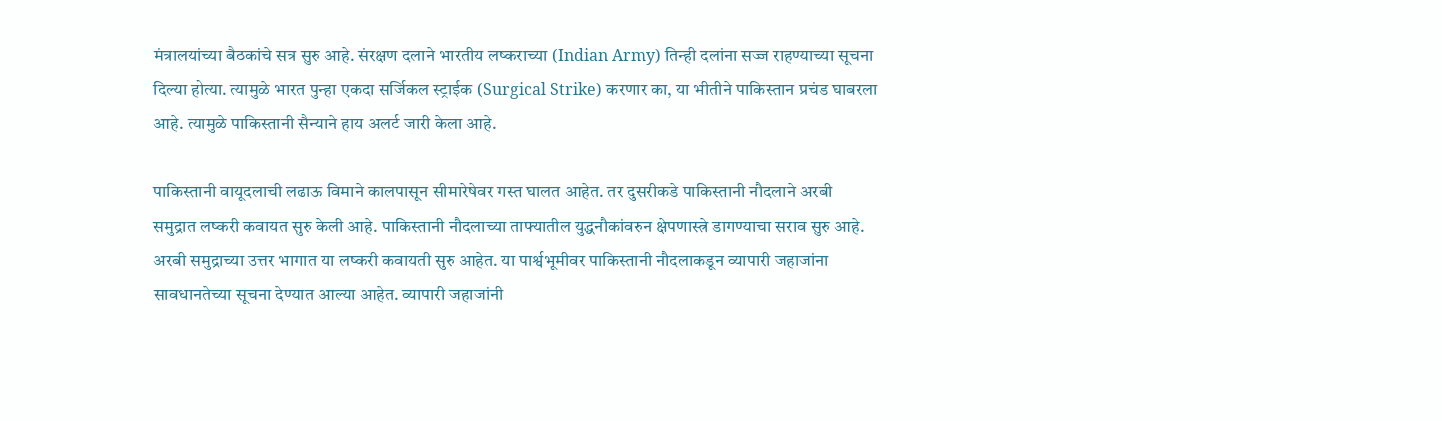मंत्रालयांच्या बैठकांचे सत्र सुरु आहे. संरक्षण दलाने भारतीय लष्कराच्या (Indian Army) तिन्ही दलांना सज्ज राहण्याच्या सूचना दिल्या होत्या. त्यामुळे भारत पुन्हा एकदा सर्जिकल स्ट्राईक (Surgical Strike) करणार का, या भीतीने पाकिस्तान प्रचंड घाबरला आहे. त्यामुळे पाकिस्तानी सैन्याने हाय अलर्ट जारी केला आहे.

पाकिस्तानी वायूदलाची लढाऊ विमाने कालपासून सीमारेषेवर गस्त घालत आहेत. तर दुसरीकडे पाकिस्तानी नौदलाने अरबी समुद्रात लष्करी कवायत सुरु केली आहे. पाकिस्तानी नौदलाच्या ताफ्यातील युद्धनौकांवरुन क्षेपणास्त्रे डागण्याचा सराव सुरु आहे. अरबी समुद्राच्या उत्तर भागात या लष्करी कवायती सुरु आहेत. या पार्श्वभूमीवर पाकिस्तानी नौदलाकडून व्यापारी जहाजांना सावधानतेच्या सूचना देण्यात आल्या आहेत. व्यापारी जहाजांनी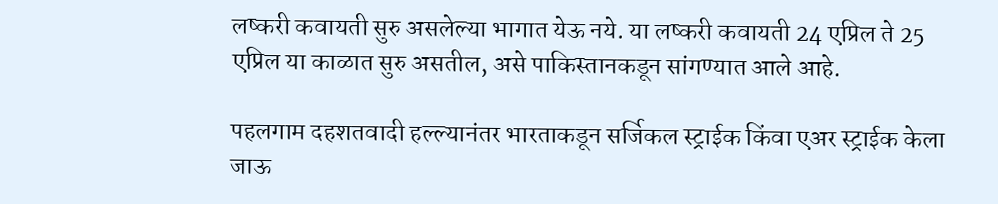लष्करी कवायती सुरु असलेल्या भागात येऊ नये. या लष्करी कवायती 24 एप्रिल ते 25 एप्रिल या काळात सुरु असतील, असे पाकिस्तानकडून सांगण्यात आले आहे.

पहलगाम दहशतवादी हल्ल्यानंतर भारताकडून सर्जिकल स्ट्राईक किंवा एअर स्ट्राईक केला जाऊ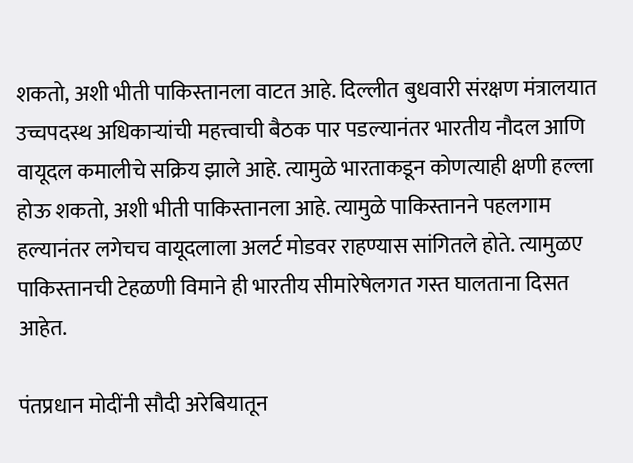शकतो, अशी भीती पाकिस्तानला वाटत आहे. दिल्लीत बुधवारी संरक्षण मंत्रालयात उच्चपदस्थ अधिकाऱ्यांची महत्त्वाची बैठक पार पडल्यानंतर भारतीय नौदल आणि वायूदल कमालीचे सक्रिय झाले आहे. त्यामुळे भारताकडून कोणत्याही क्षणी हल्ला होऊ शकतो, अशी भीती पाकिस्तानला आहे. त्यामुळे पाकिस्तानने पहलगाम हल्यानंतर लगेचच वायूदलाला अलर्ट मोडवर राहण्यास सांगितले होते. त्यामुळए  पाकिस्तानची टेहळणी विमाने ही भारतीय सीमारेषेलगत गस्त घालताना दिसत आहेत.

पंतप्रधान मोदींनी सौदी अरेबियातून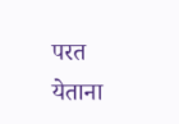परत येताना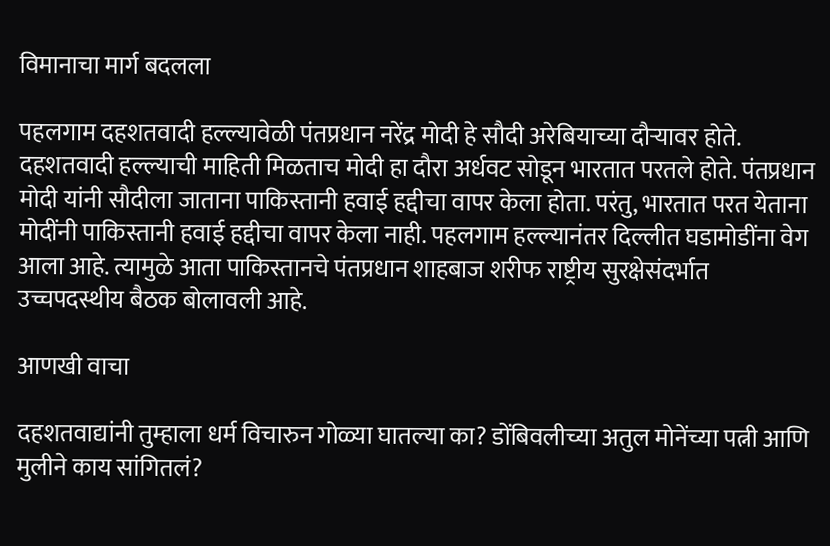विमानाचा मार्ग बदलला

पहलगाम दहशतवादी हल्ल्यावेळी पंतप्रधान नरेंद्र मोदी हे सौदी अरेबियाच्या दौऱ्यावर होते. दहशतवादी हल्ल्याची माहिती मिळताच मोदी हा दौरा अर्धवट सोडून भारतात परतले होते. पंतप्रधान मोदी यांनी सौदीला जाताना पाकिस्तानी हवाई हद्दीचा वापर केला होता. परंतु, भारतात परत येताना मोदींनी पाकिस्तानी हवाई हद्दीचा वापर केला नाही. पहलगाम हल्ल्यानंतर दिल्लीत घडामोडींना वेग आला आहे. त्यामुळे आता पाकिस्तानचे पंतप्रधान शाहबाज शरीफ राष्ट्रीय सुरक्षेसंदर्भात उच्चपदस्थीय बैठक बोलावली आहे.

आणखी वाचा

दहशतवाद्यांनी तुम्हाला धर्म विचारुन गोळ्या घातल्या का? डोंबिवलीच्या अतुल मोनेंच्या पत्नी आणि मुलीने काय सांगितलं?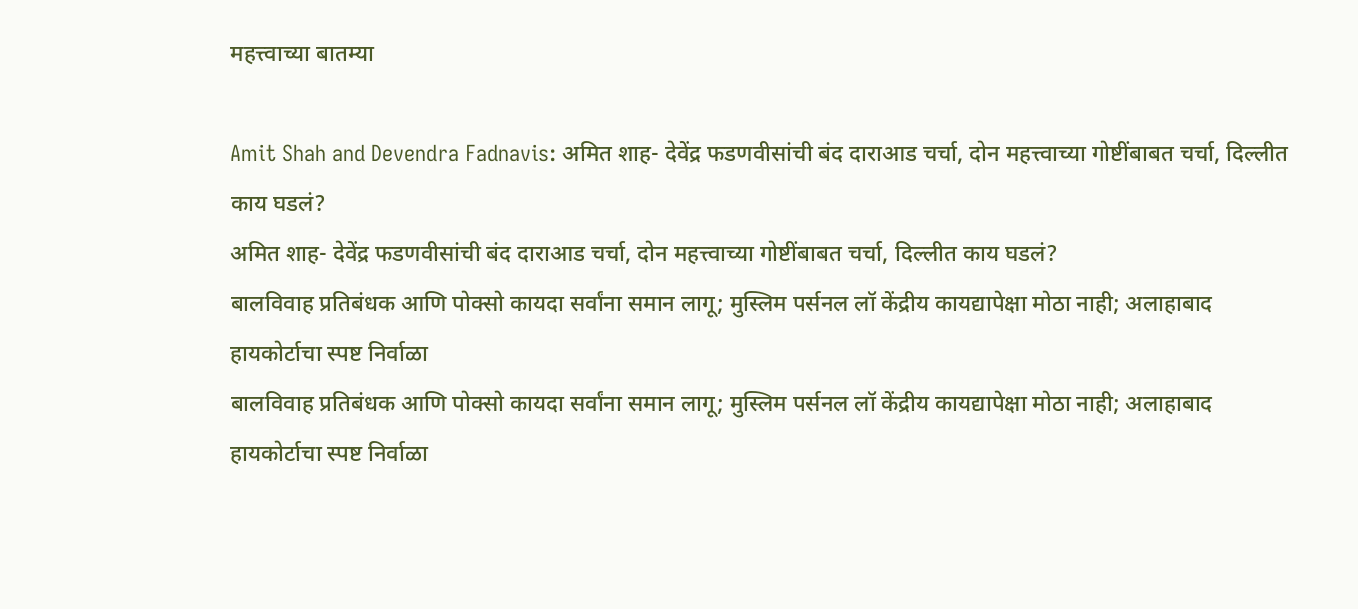महत्त्वाच्या बातम्या

Amit Shah and Devendra Fadnavis: अमित शाह- देवेंद्र फडणवीसांची बंद दाराआड चर्चा, दोन महत्त्वाच्या गोष्टींबाबत चर्चा, दिल्लीत काय घडलं?
अमित शाह- देवेंद्र फडणवीसांची बंद दाराआड चर्चा, दोन महत्त्वाच्या गोष्टींबाबत चर्चा, दिल्लीत काय घडलं?
बालविवाह प्रतिबंधक आणि पोक्सो कायदा सर्वांना समान लागू; मुस्लिम पर्सनल लॉ केंद्रीय कायद्यापेक्षा मोठा नाही; अलाहाबाद हायकोर्टाचा स्पष्ट निर्वाळा
बालविवाह प्रतिबंधक आणि पोक्सो कायदा सर्वांना समान लागू; मुस्लिम पर्सनल लॉ केंद्रीय कायद्यापेक्षा मोठा नाही; अलाहाबाद हायकोर्टाचा स्पष्ट निर्वाळा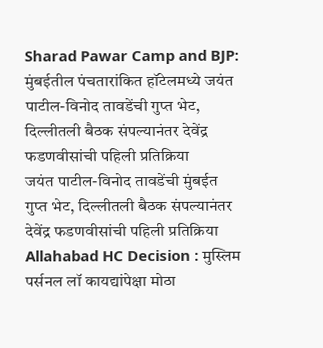Sharad Pawar Camp and BJP: मुंबईतील पंचतारांकित हॉटेलमध्ये जयंत पाटील-विनोद तावडेंची गुप्त भेट, दिल्लीतली बैठक संपल्यानंतर देवेंद्र फडणवीसांची पहिली प्रतिक्रिया
जयंत पाटील-विनोद तावडेंची मुंबईत गुप्त भेट, दिल्लीतली बैठक संपल्यानंतर देवेंद्र फडणवीसांची पहिली प्रतिक्रिया
Allahabad HC Decision : मुस्लिम पर्सनल लॉ कायद्यांपेक्षा मोठा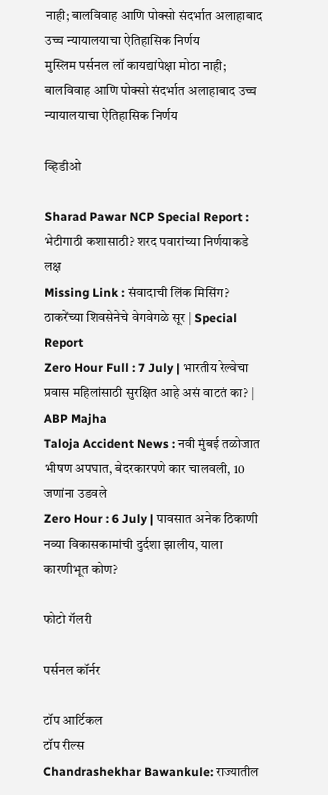नाही; बालविवाह आणि पोक्सो संदर्भात अलाहाबाद उच्च न्यायालयाचा ऐतिहासिक निर्णय
मुस्लिम पर्सनल लॉ कायद्यांपेक्षा मोठा नाही; बालविवाह आणि पोक्सो संदर्भात अलाहाबाद उच्च न्यायालयाचा ऐतिहासिक निर्णय

व्हिडीओ

Sharad Pawar NCP Special Report : भेटीगाठी कशासाठी? शरद पवारांच्या निर्णयाकडे लक्ष
Missing Link : संवादाची लिंक मिसिंग? ठाकरेंच्या शिवसेनेचे वेगवेगळे सूर | Special Report
Zero Hour Full : 7 July | भारतीय रेल्वेचा प्रवास महिलांसाठी सुरक्षित आहे असं वाटतं का? | ABP Majha
Taloja Accident News : नवी मुंबई तळोजात भीषण अपघात, बेदरकारपणे कार चालवली, 10 जणांना उडवले
Zero Hour : 6 July | पावसात अनेक ठिकाणी नव्या विकासकामांची दुर्दशा झालीय, याला कारणीभूत कोण?

फोटो गॅलरी

पर्सनल कॉर्नर

टॉप आर्टिकल
टॉप रील्स
Chandrashekhar Bawankule: राज्यातील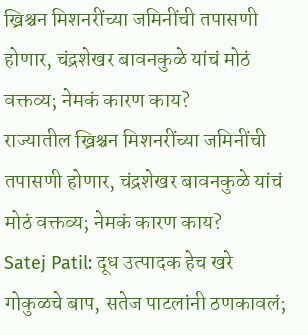ख्रिश्चन मिशनरींच्या जमिनींची तपासणी होणार, चंद्रशेखर बावनकुळे यांचं मोठं वक्तव्य; नेमकं कारण काय?
राज्यातील ख्रिश्चन मिशनरींच्या जमिनींची तपासणी होणार, चंद्रशेखर बावनकुळे यांचं मोठं वक्तव्य; नेमकं कारण काय?
Satej Patil: दूध उत्पादक हेच खरे गोकुळचे बाप, सतेज पाटलांनी ठणकावलं;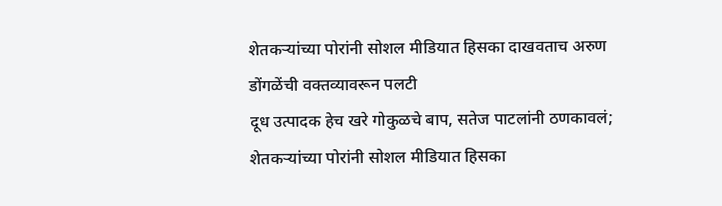शेतकऱ्यांच्या पोरांनी सोशल मीडियात हिसका दाखवताच अरुण डोंगळेंची वक्तव्यावरून पलटी
दूध उत्पादक हेच खरे गोकुळचे बाप, सतेज पाटलांनी ठणकावलं; शेतकऱ्यांच्या पोरांनी सोशल मीडियात हिसका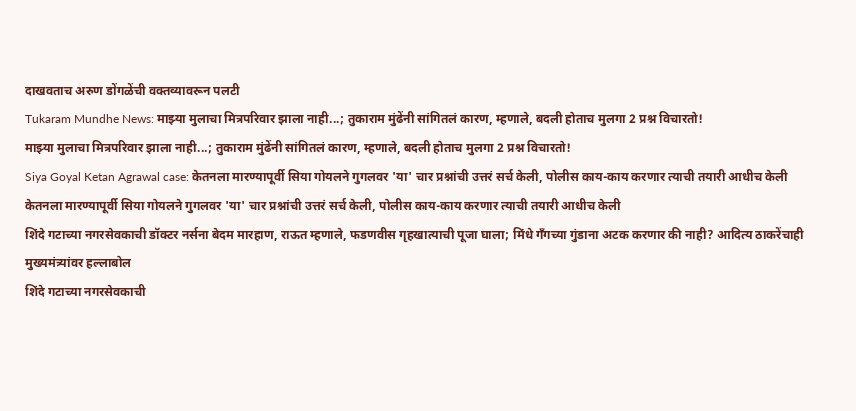दाखवताच अरुण डोंगळेंची वक्तव्यावरून पलटी
Tukaram Mundhe News: माझ्या मुलाचा मित्रपरिवार झाला नाही...; तुकाराम मुंढेंनी सांगितलं कारण, म्हणाले, बदली होताच मुलगा 2 प्रश्न विचारतो!
माझ्या मुलाचा मित्रपरिवार झाला नाही...; तुकाराम मुंढेंनी सांगितलं कारण, म्हणाले, बदली होताच मुलगा 2 प्रश्न विचारतो!
Siya Goyal Ketan Agrawal case: केतनला मारण्यापूर्वी सिया गोयलने गुगलवर 'या' चार प्रश्नांची उत्तरं सर्च केली, पोलीस काय-काय करणार त्याची तयारी आधीच केली
केतनला मारण्यापूर्वी सिया गोयलने गुगलवर 'या' चार प्रश्नांची उत्तरं सर्च केली, पोलीस काय-काय करणार त्याची तयारी आधीच केली
शिंदे गटाच्या नगरसेवकाची डॉक्टर नर्सना बेदम मारहाण, राऊत म्हणाले, फडणवीस गृहखात्याची पूजा घाला; मिंधे गँगच्या गुंडाना अटक करणार की नाही? आदित्य ठाकरेंचाही मुख्यमंत्र्यांवर हल्लाबोल
शिंदे गटाच्या नगरसेवकाची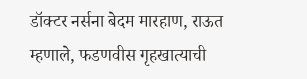डॉक्टर नर्सना बेदम मारहाण, राऊत म्हणाले, फडणवीस गृहखात्याची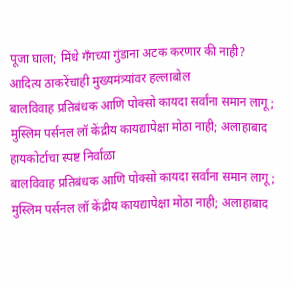पूजा घाला; मिंधे गँगच्या गुंडाना अटक करणार की नाही? आदित्य ठाकरेंचाही मुख्यमंत्र्यांवर हल्लाबोल
बालविवाह प्रतिबंधक आणि पोक्सो कायदा सर्वांना समान लागू; मुस्लिम पर्सनल लॉ केंद्रीय कायद्यापेक्षा मोठा नाही; अलाहाबाद हायकोर्टाचा स्पष्ट निर्वाळा
बालविवाह प्रतिबंधक आणि पोक्सो कायदा सर्वांना समान लागू; मुस्लिम पर्सनल लॉ केंद्रीय कायद्यापेक्षा मोठा नाही; अलाहाबाद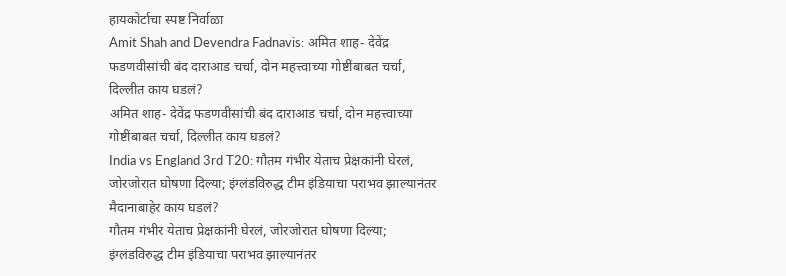हायकोर्टाचा स्पष्ट निर्वाळा
Amit Shah and Devendra Fadnavis: अमित शाह- देवेंद्र फडणवीसांची बंद दाराआड चर्चा, दोन महत्त्वाच्या गोष्टींबाबत चर्चा, दिल्लीत काय घडलं?
अमित शाह- देवेंद्र फडणवीसांची बंद दाराआड चर्चा, दोन महत्त्वाच्या गोष्टींबाबत चर्चा, दिल्लीत काय घडलं?
India vs England 3rd T20: गौतम गंभीर येताच प्रेक्षकांनी घेरलं, जोरजोरात घोषणा दिल्या; इंग्लंडविरुद्ध टीम इंडियाचा पराभव झाल्यानंतर मैदानाबाहेर काय घडलं?
गौतम गंभीर येताच प्रेक्षकांनी घेरलं, जोरजोरात घोषणा दिल्या; इंग्लंडविरुद्ध टीम इंडियाचा पराभव झाल्यानंतर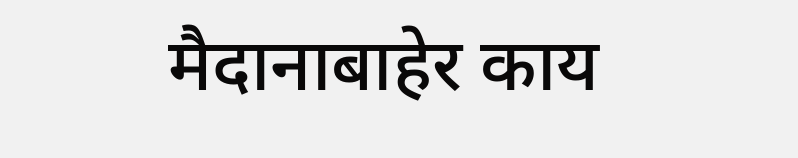मैदानाबाहेर काय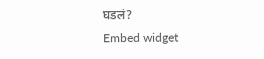घडलं?
Embed widget